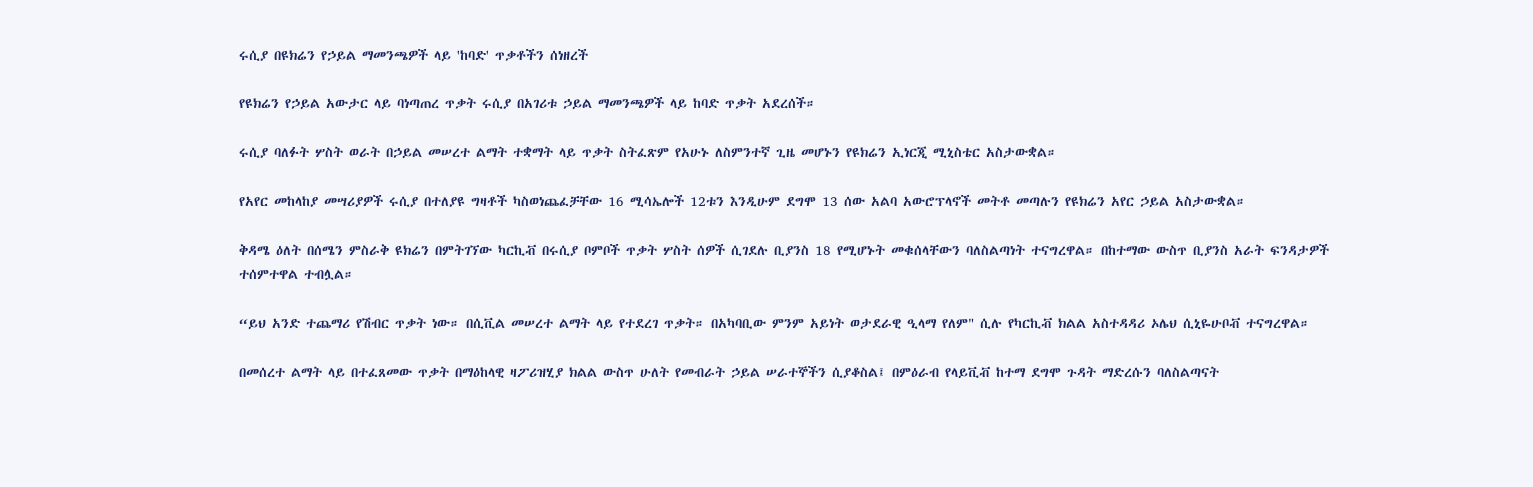ሩሲያ በዩክሬን የኃይል ማመንጫዎች ላይ 'ከባድ' ጥቃቶችን ሰነዘረች

የዩክሬን የኃይል አውታር ላይ ባነጣጠረ ጥቃት ሩሲያ በአገሪቱ ኃይል ማመንጫዎች ላይ ከባድ ጥቃት አደረሰች።

ሩሲያ ባለፉት ሦስት ወራት በኃይል መሠረተ ልማት ተቋማት ላይ ጥቃት ስትፈጽም የአሁኑ ለስምንተኛ ጊዜ መሆኑን የዩክሬን ኢነርጂ ሚኒስቴር አስታውቋል።

የአየር መከላከያ መሣሪያዎች ሩሲያ በተለያዩ ግዛቶች ካስወነጨፈቻቸው 16 ሚሳኤሎች 12ቱን እንዲሁም ደግሞ 13 ሰው አልባ አውሮፕላኖች መትቶ መጣሉን የዩክሬን አየር ኃይል አስታውቋል።

ቅዳሜ ዕለት በሰሜን ምስራቅ ዩክሬን በምትገኘው ካርኪቭ በሩሲያ ቦምቦች ጥቃት ሦስት ሰዎች ሲገደሉ ቢያንስ 18 የሚሆኑት መቁሰላቸውን ባለስልጣነት ተናግረዋል። በከተማው ውስጥ ቢያንስ አራት ፍንዳታዎች ተሰምተዋል ተብሏል።

“ይህ አንድ ተጨማሪ የሽብር ጥቃት ነው። በሲቪል መሠረተ ልማት ላይ የተደረገ ጥቃት። በአካባቢው ምንም አይነት ወታደራዊ ዒላማ የለም" ሲሉ የካርኪቭ ክልል አስተዳዳሪ ኦሌህ ሲኒዬሁቦቭ ተናግረዋል።

በመሰረተ ልማት ላይ በተፈጸመው ጥቃት በማዕከላዊ ዛፖሪዝሂያ ክልል ውስጥ ሁለት የመብራት ኃይል ሠራተኞችን ሲያቆስል፤ በምዕራብ የላይቪቭ ከተማ ደግሞ ጉዳት ማድረሱን ባለስልጣናት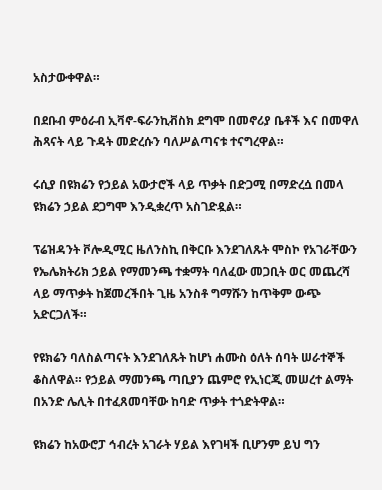አስታውቀዋል።

በደቡብ ምዕራብ ኢቫኖ-ፍራንኪቭስክ ደግሞ በመኖሪያ ቤቶች እና በመዋለ ሕጻናት ላይ ጉዳት መድረሱን ባለሥልጣናቱ ተናግረዋል።

ሩሲያ በዩክሬን የኃይል አውታሮች ላይ ጥቃት በድጋሚ በማድረሷ በመላ ዩክሬን ኃይል ደጋግሞ እንዲቋረጥ አስገድዷል።

ፕሬዝዳንት ቮሎዲሚር ዜለንስኪ በቅርቡ እንደገለጹት ሞስኮ የአገራቸውን የኤሌክትሪክ ኃይል የማመንጫ ተቋማት ባለፈው መጋቢት ወር መጨረሻ ላይ ማጥቃት ከጀመረችበት ጊዜ አንስቶ ግማሹን ከጥቅም ውጭ አድርጋለች።

የዩክሬን ባለስልጣናት እንደገለጹት ከሆነ ሐሙስ ዕለት ሰባት ሠራተኞች ቆስለዋል። የኃይል ማመንጫ ጣቢያን ጨምሮ የኢነርጂ መሠረተ ልማት በአንድ ሌሊት በተፈጸመባቸው ከባድ ጥቃት ተጎድትዋል።

ዩክሬን ከአውሮፓ ኅብረት አገራት ሃይል እየገዛች ቢሆንም ይህ ግን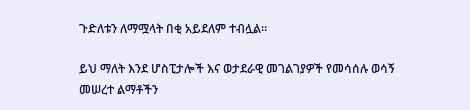ጉድለቱን ለማሟላት በቂ አይደለም ተብሏል።

ይህ ማለት እንደ ሆስፒታሎች እና ወታደራዊ መገልገያዎች የመሳሰሉ ወሳኝ መሠረተ ልማቶችን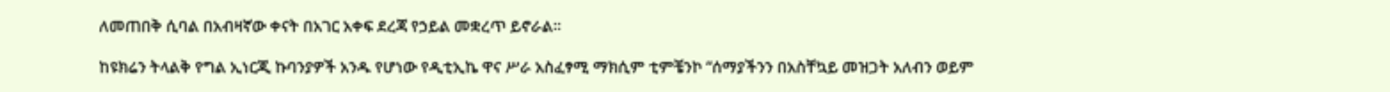ለመጠበቅ ሲባል በአብዛኛው ቀናት በአገር አቀፍ ደረጃ የኃይል መቋረጥ ይኖራል።

ከዩክሬን ትላልቅ የግል ኢነርጂ ኩባንያዎች አንዱ የሆነው የዲቲኢኬ ዋና ሥራ አስፈፃሚ ማክሲም ቲምቼንኮ “ሰማያችንን በአስቸኳይ መዝጋት አለብን ወይም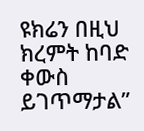ዩክሬን በዚህ ክረምት ከባድ ቀውስ ይገጥማታል”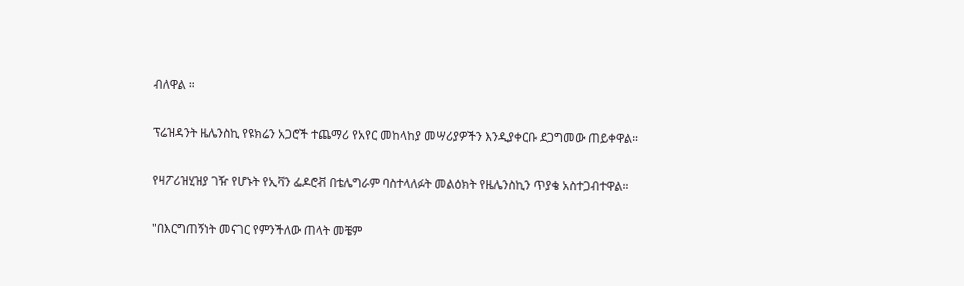ብለዋል ።

ፕሬዝዳንት ዜሌንስኪ የዩክሬን አጋሮች ተጨማሪ የአየር መከላከያ መሣሪያዎችን እንዲያቀርቡ ደጋግመው ጠይቀዋል።

የዛፖሪዝሂዝያ ገዥ የሆኑት የኢቫን ፌዶሮቭ በቴሌግራም ባስተላለፉት መልዕክት የዜሌንስኪን ጥያቄ አስተጋብተዋል።

"በእርግጠኝነት መናገር የምንችለው ጠላት መቼም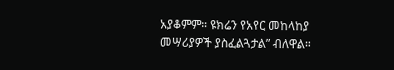አያቆምም። ዩክሬን የአየር መከላከያ መሣሪያዎች ያስፈልጓታል” ብለዋል።